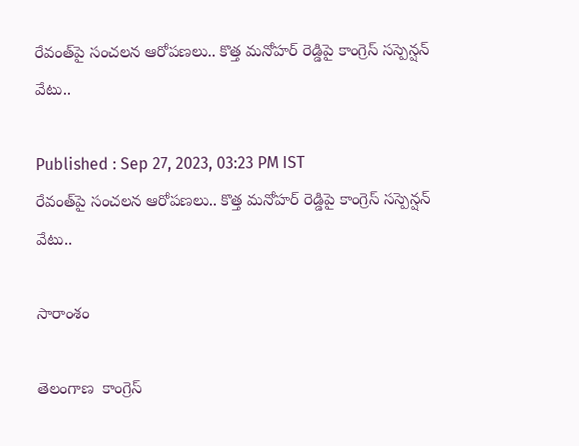రేవంత్‌‌పై సంచలన ఆరోపణలు.. కొత్త మనోహర్ రెడ్డిపై కాంగ్రెస్ సస్పెన్షన్ వేటు..

Published : Sep 27, 2023, 03:23 PM IST
రేవంత్‌‌పై సంచలన ఆరోపణలు.. కొత్త మనోహర్ రెడ్డిపై కాంగ్రెస్ సస్పెన్షన్ వేటు..

సారాంశం

తెలంగాణ  కాంగ్రెస్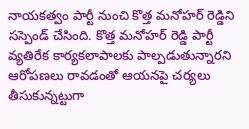నాయకత్వం పార్టీ నుంచి కొత్త మనోహర్ రెడ్డిని సస్పెండ్ చేసింది. కొత్త మనోహర్ రెడ్డి పార్టీ వ్యతిరేక కార్యకలాపాలకు పాల్పడుతున్నారని ఆరోపణలు రావడంతో ఆయనపై చర్యలు తీసుకున్నట్టుగా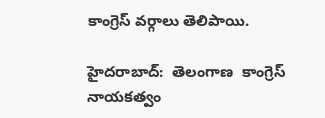కాంగ్రెస్ వర్గాలు తెలిపాయి.

హైదరాబాద్:  తెలంగాణ  కాంగ్రెస్ నాయకత్వం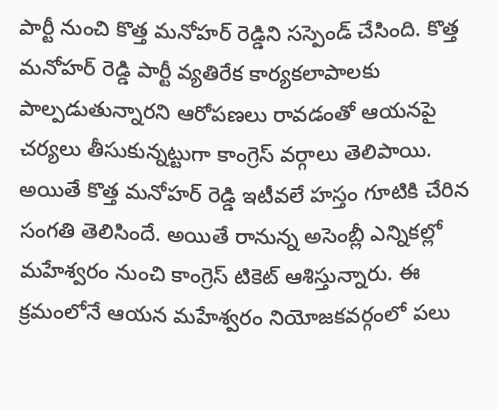పార్టీ నుంచి కొత్త మనోహర్ రెడ్డిని సస్పెండ్ చేసింది. కొత్త మనోహర్ రెడ్డి పార్టీ వ్యతిరేక కార్యకలాపాలకు పాల్పడుతున్నారని ఆరోపణలు రావడంతో ఆయనపై చర్యలు తీసుకున్నట్టుగా కాంగ్రెస్ వర్గాలు తెలిపాయి. అయితే కొత్త మనోహర్ రెడ్డి ఇటీవలే హస్తం గూటికి చేరిన సంగతి తెలిసిందే. అయితే రానున్న అసెంబ్లీ ఎన్నికల్లో మహేశ్వరం నుంచి కాంగ్రెస్ టికెట్ ఆశిస్తున్నారు. ఈ క్రమంలోనే ఆయన మహేశ్వరం నియోజకవర్గంలో పలు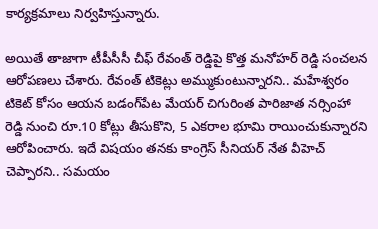కార్యక్రమాలు నిర్వహిస్తున్నారు.

అయితే తాజాగా టీపీసీసీ చీఫ్ రేవంత్ రెడ్డిపై కొత్త మనోహర్ రెడ్డి సంచలన ఆరోపణలు చేశారు. రేవంత్ టికెట్లు అమ్ముకుంటున్నారని.. మహేశ్వరం టికెట్ కోసం ఆయన బడంగ్‌పేట మేయర్ చిగురింత పారిజాత నర్సింహా రెడ్డి నుంచి రూ.10 కోట్లు తీసుకొని, 5 ఎకరాల భూమి రాయించుకున్నారని ఆరోపించారు. ఇదే విషయం తనకు కాంగ్రెస్ సీనియర్ నేత వీహెచ్ చెప్పారని.. సమయం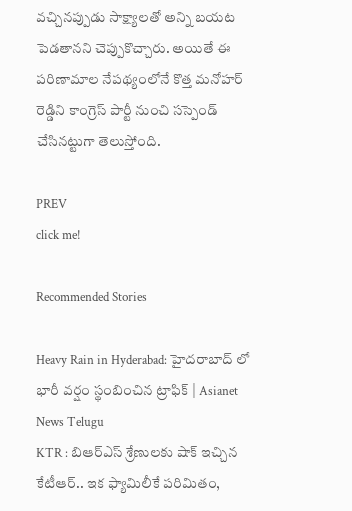వచ్చినప్పుడు సాక్ష్యాలతో అన్ని బయట పెడతానని చెప్పుకొచ్చారు. అయితే ఈ పరిణామాల నేపథ్యంలోనే కొత్త మనోహర్ రెడ్డిని కాంగ్రెస్ పార్టీ నుంచి సస్పెండ్ చేసినట్టుగా తెలుస్తోంది.

PREV
click me!

Recommended Stories

Heavy Rain in Hyderabad: హైదరాబాద్ లో భారీ వర్షం స్థంబించిన ట్రాఫిక్ | Asianet News Telugu
KTR : బిఆర్ఎస్ శ్రేణులకు షాక్ ఇచ్చిన కేటీఆర్.. ఇక ఫ్యామిలీకే పరిమితం,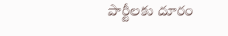పార్టీలకు దూరం